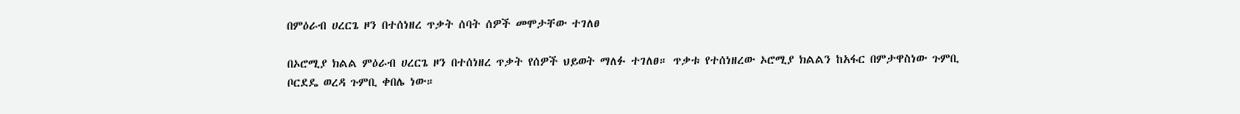በምዕራብ ሀረርጌ ዞን በተሰነዘረ ጥቃት ሰባት ሰዎች መሞታቸው ተገለፀ

በኦሮሚያ ክልል ምዕራብ ሀረርጌ ዞን በተሰነዘረ ጥቃት የሰዎች ህይወት ማለፉ ተገለፀ። ጥቃቱ የተሰነዘረው ኦሮሚያ ክልልን ከአፋር በምታዋስነው ጉምቢ ቦርደዴ ወረዳ ጉምቢ ቀበሌ ነው።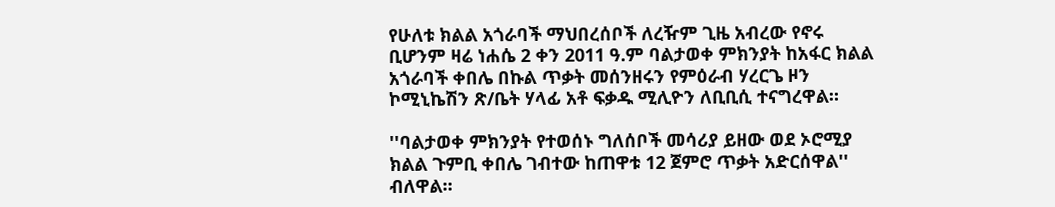የሁለቱ ክልል አጎራባች ማህበረሰቦች ለረዥም ጊዜ አብረው የኖሩ ቢሆንም ዛሬ ነሐሴ 2 ቀን 2011 ዓ.ም ባልታወቀ ምክንያት ከአፋር ክልል አጎራባች ቀበሌ በኩል ጥቃት መሰንዘሩን የምዕራብ ሃረርጌ ዞን ኮሚኒኬሽን ጽ/ቤት ሃላፊ አቶ ፍቃዱ ሚሊዮን ለቢቢሲ ተናግረዋል።

''ባልታወቀ ምክንያት የተወሰኑ ግለሰቦች መሳሪያ ይዘው ወደ ኦሮሚያ ክልል ጉምቢ ቀበሌ ገብተው ከጠዋቱ 12 ጀምሮ ጥቃት አድርሰዋል'' ብለዋል።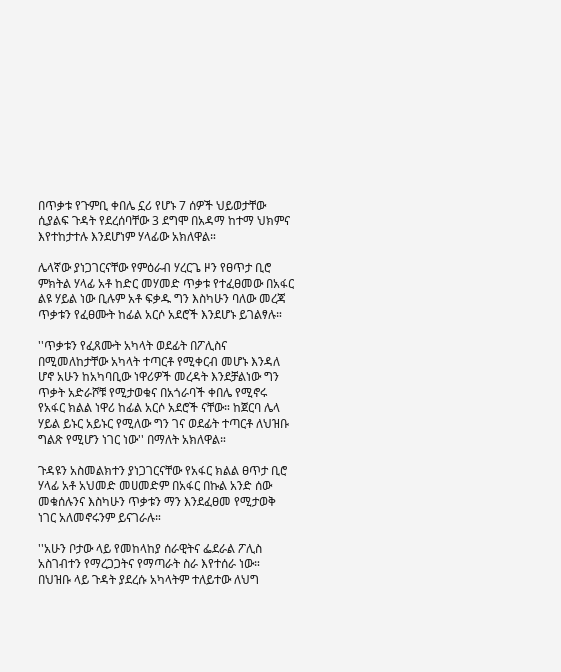በጥቃቱ የጉምቢ ቀበሌ ኗሪ የሆኑ 7 ሰዎች ህይወታቸው ሲያልፍ ጉዳት የደረሰባቸው 3 ደግሞ በአዳማ ከተማ ህክምና እየተከታተሉ እንደሆነም ሃላፊው አክለዋል።

ሌላኛው ያነጋገርናቸው የምዕራብ ሃረርጌ ዞን የፀጥታ ቢሮ ምክትል ሃላፊ አቶ ከድር መሃመድ ጥቃቱ የተፈፀመው በአፋር ልዩ ሃይል ነው ቢሉም አቶ ፍቃዱ ግን እስካሁን ባለው መረጃ ጥቃቱን የፈፀሙት ከፊል አርሶ አደሮች እንደሆኑ ይገልፃሉ።

''ጥቃቱን የፈጸሙት አካላት ወደፊት በፖሊስና በሚመለከታቸው አካላት ተጣርቶ የሚቀርብ መሆኑ እንዳለ ሆኖ አሁን ከአካባቢው ነዋሪዎች መረዳት እንደቻልነው ግን ጥቃት አድራሾቹ የሚታወቁና በአጎራባች ቀበሌ የሚኖሩ የአፋር ክልል ነዋሪ ከፊል አርሶ አደሮች ናቸው። ከጀርባ ሌላ ሃይል ይኑር አይኑር የሚለው ግን ገና ወደፊት ተጣርቶ ለህዝቡ ግልጽ የሚሆን ነገር ነው'' በማለት አክለዋል።

ጉዳዩን አስመልክተን ያነጋገርናቸው የአፋር ክልል ፀጥታ ቢሮ ሃላፊ አቶ አህመድ መሀመድም በአፋር በኩል አንድ ሰው መቁሰሉንና እስካሁን ጥቃቱን ማን እንደፈፀመ የሚታወቅ ነገር አለመኖሩንም ይናገራሉ።

''አሁን ቦታው ላይ የመከላከያ ሰራዊትና ፌደራል ፖሊስ አስገብተን የማረጋጋትና የማጣራት ስራ እየተሰራ ነው። በህዝቡ ላይ ጉዳት ያደረሱ አካላትም ተለይተው ለህግ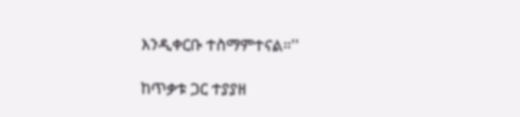እንዲቀርቡ ተስማምተናል።''

ከጥቃቱ ጋር ተያያዘ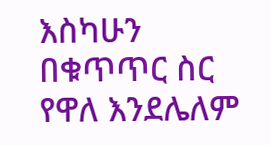እስካሁን በቁጥጥር ስር የዋለ እንደሌለም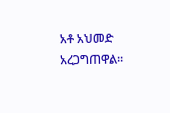አቶ አህመድ አረጋግጠዋል።